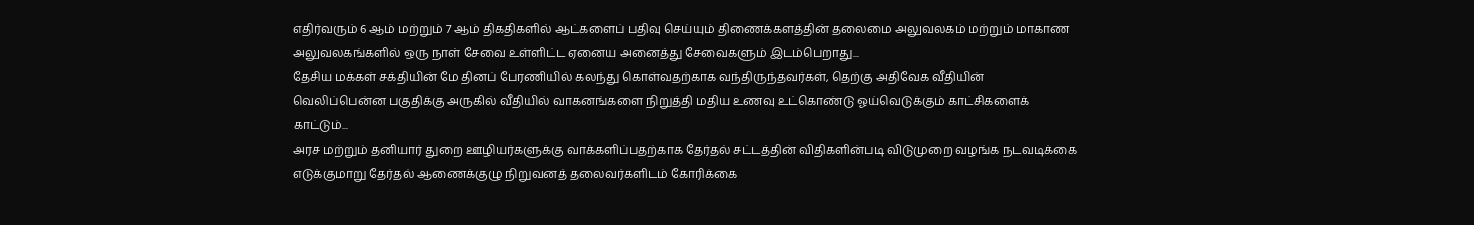எதிர்வரும் 6 ஆம் மற்றும் 7 ஆம் திகதிகளில் ஆட்களைப் பதிவு செய்யும் திணைக்களத்தின் தலைமை அலுவலகம் மற்றும் மாகாண அலுவலகங்களில் ஒரு நாள் சேவை உள்ளிட்ட ஏனைய அனைத்து சேவைகளும் இடம்பெறாது...
தேசிய மக்கள் சக்தியின் மே தினப் பேரணியில் கலந்து கொள்வதற்காக வந்திருந்தவர்கள், தெற்கு அதிவேக வீதியின் வெலிப்பென்ன பகுதிக்கு அருகில் வீதியில் வாகனங்களை நிறுத்தி மதிய உணவு உட்கொண்டு ஓய்வெடுக்கும் காட்சிகளைக் காட்டும்...
அரச மற்றும் தனியார் துறை ஊழியர்களுக்கு வாக்களிப்பதற்காக தேர்தல் சட்டத்தின் விதிகளின்படி விடுமுறை வழங்க நடவடிக்கை எடுக்குமாறு தேர்தல் ஆணைக்குழு நிறுவனத் தலைவர்களிடம் கோரிக்கை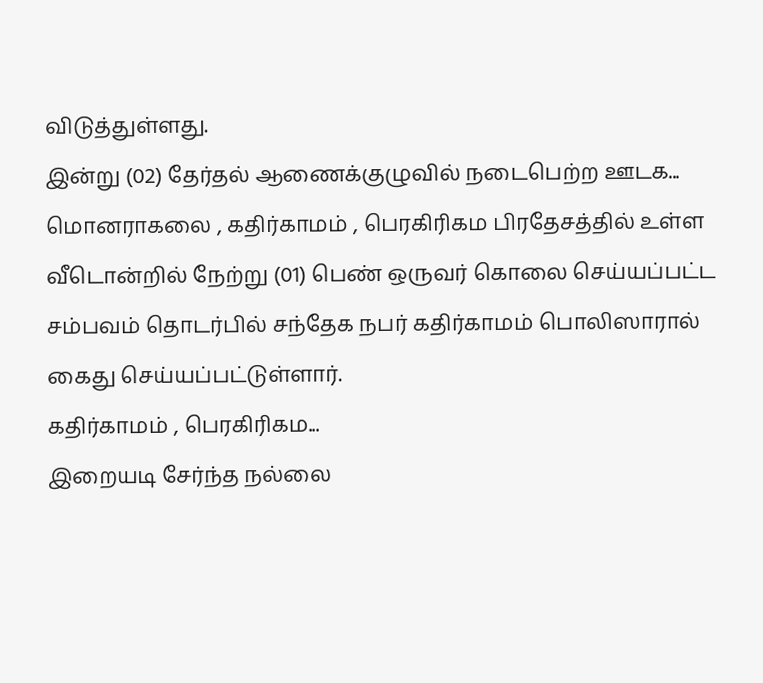விடுத்துள்ளது.
இன்று (02) தேர்தல் ஆணைக்குழுவில் நடைபெற்ற ஊடக...
மொனராகலை , கதிர்காமம் , பெரகிரிகம பிரதேசத்தில் உள்ள வீடொன்றில் நேற்று (01) பெண் ஒருவர் கொலை செய்யப்பட்ட சம்பவம் தொடர்பில் சந்தேக நபர் கதிர்காமம் பொலிஸாரால் கைது செய்யப்பட்டுள்ளார்.
கதிர்காமம் , பெரகிரிகம...
இறையடி சேர்ந்த நல்லை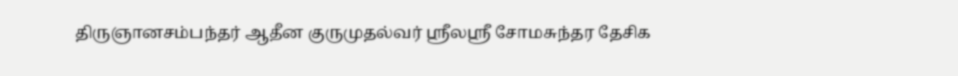திருஞானசம்பந்தர் ஆதீன குருமுதல்வர் ஸ்ரீலஸ்ரீ சோமசுந்தர தேசிக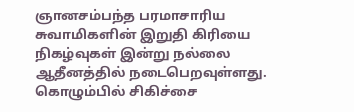ஞானசம்பந்த பரமாசாரிய சுவாமிகளின் இறுதி கிரியை நிகழ்வுகள் இன்று நல்லை ஆதீனத்தில் நடைபெறவுள்ளது.
கொழும்பில் சிகிச்சை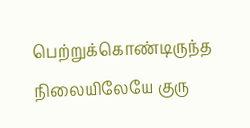பெற்றுக்கொண்டிருந்த நிலையிலேயே குரு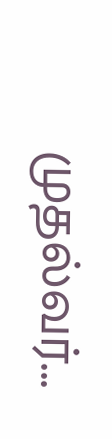முதல்வர்...